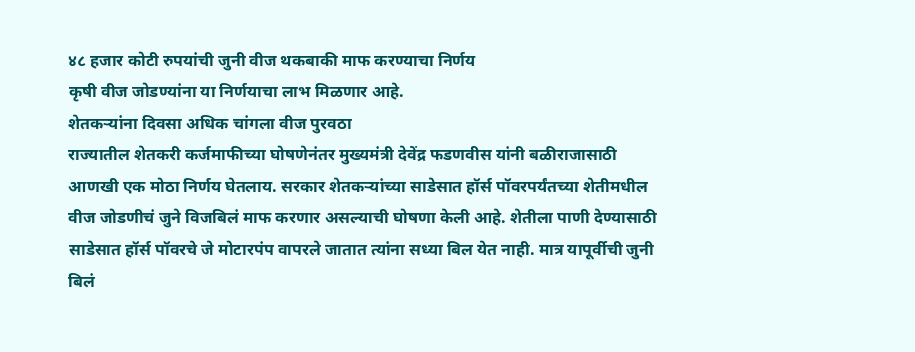४८ हजार कोटी रुपयांची जुनी वीज थकबाकी माफ करण्याचा निर्णय
कृषी वीज जोडण्यांना या निर्णयाचा लाभ मिळणार आहे.
शेतकऱ्यांना दिवसा अधिक चांगला वीज पुरवठा
राज्यातील शेतकरी कर्जमाफीच्या घोषणेनंतर मुख्यमंत्री देवेंद्र फडणवीस यांनी बळीराजासाठी आणखी एक मोठा निर्णय घेतलाय. सरकार शेतकऱ्यांच्या साडेसात हॉर्स पॉवरपर्यंतच्या शेतीमधील वीज जोडणीचं जुने विजबिलं माफ करणार असल्याची घोषणा केली आहे. शेतीला पाणी देण्यासाठी साडेसात हॉर्स पॉवरचे जे मोटारपंप वापरले जातात त्यांना सध्या बिल येत नाही. मात्र यापूर्वीची जुनी बिलं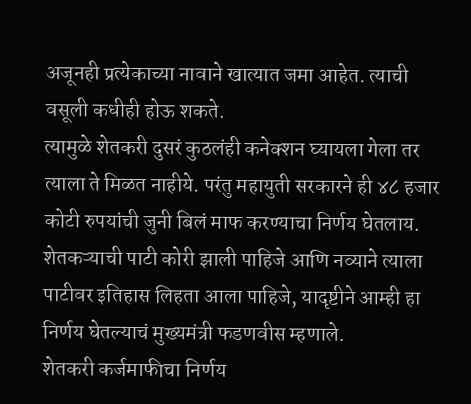अजूनही प्रत्येकाच्या नावाने खात्यात जमा आहेत. त्याची वसूली कधीही होऊ शकते.
त्यामुळे शेतकरी दुसरं कुठलंही कनेक्शन घ्यायला गेला तर त्याला ते मिळत नाहीये. परंतु महायुती सरकारने ही ४८ हजार कोटी रुपयांची जुनी बिलं माफ करण्याचा निर्णय घेतलाय. शेतकऱ्याची पाटी कोरी झाली पाहिजे आणि नव्याने त्याला पाटीवर इतिहास लिहता आला पाहिजे, यादृष्टीने आम्ही हा निर्णय घेतल्याचं मुख्यमंत्री फडणवीस म्हणाले.
शेतकरी कर्जमाफीचा निर्णय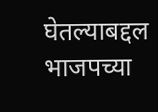घेतल्याबद्दल भाजपच्या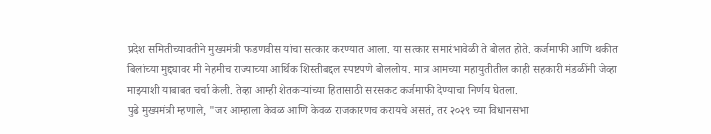प्रदेश समितीच्यावतीने मुख्यमंत्री फडणवीस यांचा सत्कार करण्यात आला. या सत्कार समारंभावेळी ते बोलत होते. कर्जमाफी आणि थकीत बिलांच्या मुद्द्यावर मी नेहमीच राज्याच्या आर्थिक शिस्तीबद्दल स्पष्टपणे बोललोय. मात्र आमच्या महायुतीतील काही सहकारी मंडळींनी जेव्हा माझ्याशी याबाबत चर्चा केली. तेव्हा आम्ही शेतकऱ्यांच्या हितासाठी सरसकट कर्जमाफी देण्याचा निर्णय घेतला.
पुढे मुख्यमंत्री म्हणाले, "जर आम्हाला केवळ आणि केवळ राजकारणच करायचे असतं, तर २०२९ च्या विधानसभा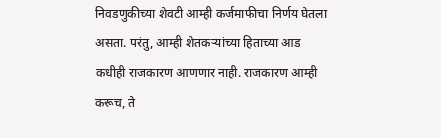निवडणुकीच्या शेवटी आम्ही कर्जमाफीचा निर्णय घेतला असता. परंतु, आम्ही शेतकऱ्यांच्या हिताच्या आड कधीही राजकारण आणणार नाही. राजकारण आम्ही करूच, ते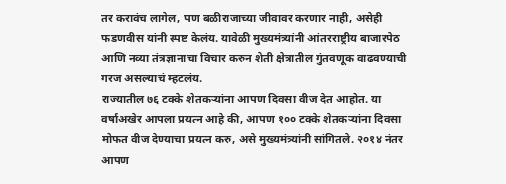तर करावंच लागेल, पण बळीराजाच्या जीवावर करणार नाही, असेही फडणवीस यांनी स्पष्ट केलंय. यावेळी मुख्यमंत्र्यांनी आंतरराष्ट्रीय बाजारपेठ आणि नव्या तंत्रज्ञानाचा विचार करुन शेती क्षेत्रातील गुंतवणूक वाढवण्याची गरज असल्याचं म्हटलंय.
राज्यातील ७६ टक्के शेतकऱ्यांना आपण दिवसा वीज देत आहोत. या वर्षाअखेर आपला प्रयत्न आहे की, आपण १०० टक्के शेतकऱ्यांना दिवसा मोफत वीज देण्याचा प्रयत्न करु, असे मुख्यमंत्र्यांनी सांगितले. २०१४ नंतर आपण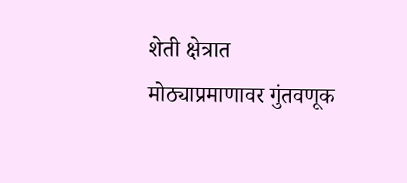शेती क्षेत्रात मोठ्याप्रमाणावर गुंतवणूक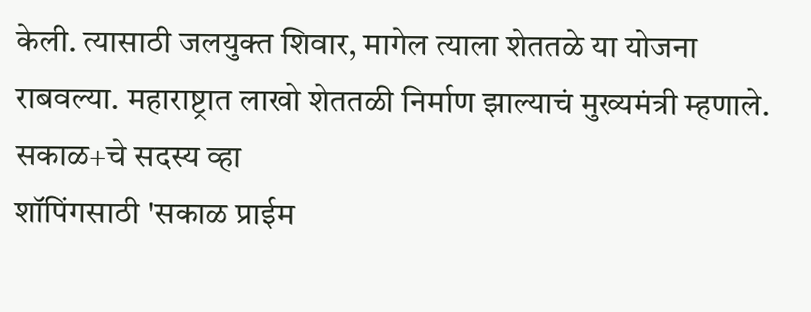केली. त्यासाठी जलयुक्त शिवार, मागेल त्याला शेततळे या योजना राबवल्या. महाराष्ट्रात लाखो शेततळी निर्माण झाल्याचं मुख्यमंत्री म्हणाले.
सकाळ+चे सदस्य व्हा
शॉपिंगसाठी 'सकाळ प्राईम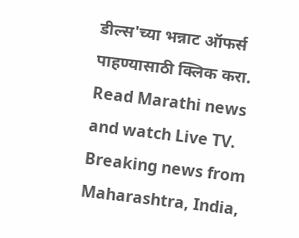डील्स'च्या भन्नाट ऑफर्स पाहण्यासाठी क्लिक करा.
Read Marathi news and watch Live TV. Breaking news from Maharashtra, India,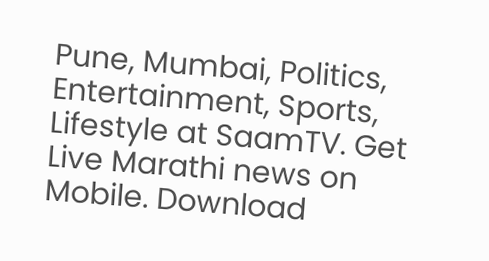Pune, Mumbai, Politics, Entertainment, Sports, Lifestyle at SaamTV. Get Live Marathi news on Mobile. Download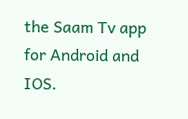the Saam Tv app for Android and IOS.